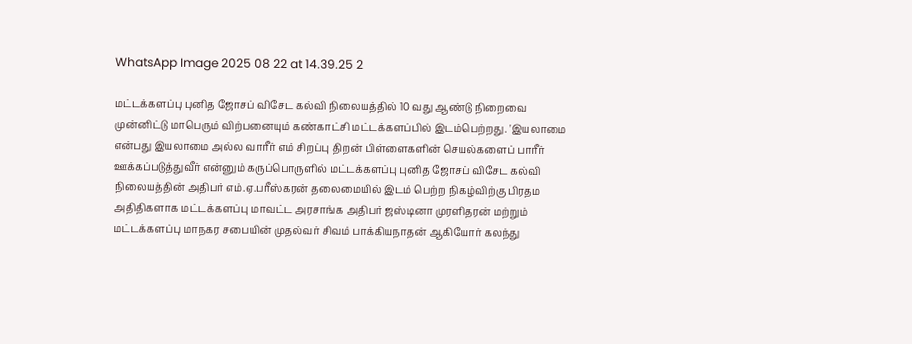WhatsApp Image 2025 08 22 at 14.39.25 2

மட்டக்களப்பு புனித ஜோசப் விசேட கல்வி நிலையத்தில் 10 வது ஆண்டு நிறைவை முன்னிட்டு மாபெரும் விற்பனையும் கண்காட்சி மட்டக்களப்பில் இடம்பெற்றது. 'இயலாமை என்பது இயலாமை அல்ல வாரீர் எம் சிறப்பு திறன் பிள்ளைகளின் செயல்களைப் பாரீர் ஊக்கப்படுத்துவீர் என்னும் கருப்பொருளில் மட்டக்களப்பு புனித ஜோசப் விசேட கல்வி நிலையத்தின் அதிபர் எம்.ஏ.பரீஸ்கரன் தலைமையில் இடம் பெற்ற நிகழ்விற்கு பிரதம அதிதிகளாக மட்டக்களப்பு மாவட்ட அரசாங்க அதிபர் ஜஸ்டினா முரளிதரன் மற்றும் மட்டக்களப்பு மாநகர சபையின் முதல்வர் சிவம் பாக்கியநாதன் ஆகியோர் கலந்து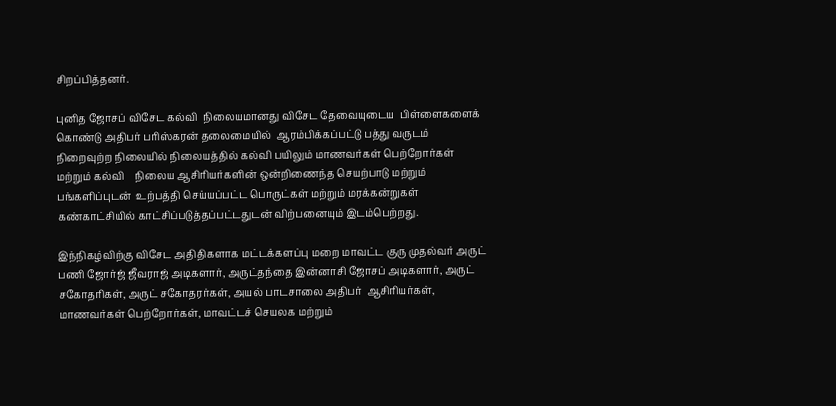சிறப்பித்தனர்.

புனித ஜோசப் விசேட கல்வி  நிலையமானது விசேட தேவையுடைய  பிள்ளைகளைக் கொண்டு அதிபர் பரிஸ்கரன் தலைமையில்  ஆரம்பிக்கப்பட்டு பத்து வருடம் நிறைவுற்ற நிலையில் நிலையத்தில் கல்வி பயிலும் மாணவர்கள் பெற்றோர்கள் மற்றும் கல்வி    நிலைய ஆசிரியர்களின் ஒன்றிணைந்த செயற்பாடு மற்றும் பங்களிப்புடன்  உற்பத்தி செய்யப்பட்ட பொருட்கள் மற்றும் மரக்கன்றுகள் கண்காட்சியில் காட்சிப்படுத்தப்பட்டதுடன் விற்பனையும் இடம்பெற்றது.

இந்நிகழ்விற்கு விசேட அதிதிகளாக மட்டக்களப்பு மறை மாவட்ட குரு முதல்வர் அருட் பணி ஜோர்ஜ் ஜீவராஜ் அடிகளார், அருட்தந்தை இன்னாசி ஜோசப் அடிகளார், அருட் சகோதரிகள், அருட் சகோதரர்கள், அயல் பாடசாலை அதிபர்  ஆசிரியர்கள், மாணவர்கள் பெற்றோர்கள், மாவட்டச் செயலக மற்றும்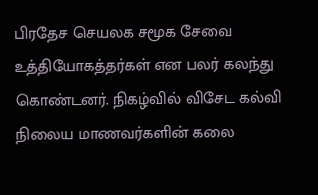பிரதேச செயலக சமூக சேவை உத்தியோகத்தர்கள் என பலர் கலந்து கொண்டனர். நிகழ்வில் விசேட கல்வி நிலைய மாணவர்களின் கலை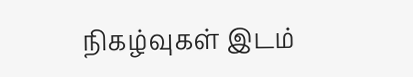நிகழ்வுகள் இடம்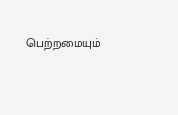பெற்றமையும்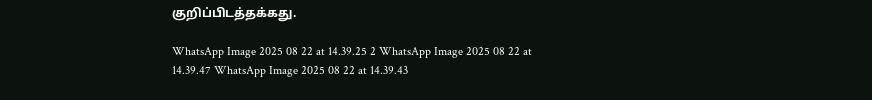குறிப்பிடத்தக்கது.

WhatsApp Image 2025 08 22 at 14.39.25 2 WhatsApp Image 2025 08 22 at 14.39.47 WhatsApp Image 2025 08 22 at 14.39.43